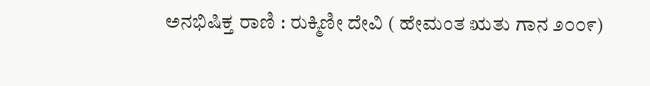ಅನಭಿಷಿಕ್ತ ರಾಣಿ : ರುಕ್ಮಿಣೀ ದೇವಿ ( ಹೇಮಂತ ಋತು ಗಾನ ೨೦೦೯)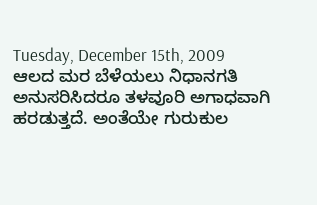Tuesday, December 15th, 2009
ಆಲದ ಮರ ಬೆಳೆಯಲು ನಿಧಾನಗತಿ ಅನುಸರಿಸಿದರೂ ತಳವೂರಿ ಅಗಾಧವಾಗಿ ಹರಡುತ್ತದೆ. ಅಂತೆಯೇ ಗುರುಕುಲ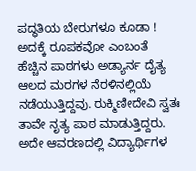ಪದ್ಧತಿಯ ಬೇರುಗಳೂ ಕೂಡಾ ! ಅದಕ್ಕೆ ರೂಪಕವೋ ಎಂಬಂತೆ ಹೆಚ್ಚಿನ ಪಾಠಗಳು ಅಡ್ಯಾರ್ನ ದೈತ್ಯ ಆಲದ ಮರಗಳ ನೆರಳಿನಲ್ಲಿಯೆ ನಡೆಯುತ್ತಿದ್ದವು. ರುಕ್ಮಿಣೀದೇವಿ ಸ್ವತಃ ತಾವೇ ನೃತ್ಯ ಪಾಠ ಮಾಡುತ್ತಿದ್ದರು. ಅದೇ ಆವರಣದಲ್ಲಿ ವಿದ್ಯಾರ್ಥಿಗಳ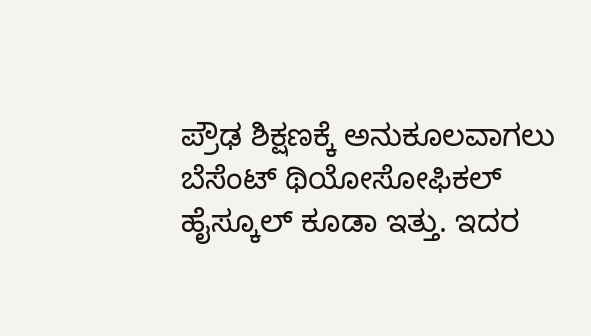ಪ್ರೌಢ ಶಿಕ್ಷಣಕ್ಕೆ ಅನುಕೂಲವಾಗಲು ಬೆಸೆಂಟ್ ಥಿಯೋಸೋಫಿಕಲ್ ಹೈಸ್ಕೂಲ್ ಕೂಡಾ ಇತ್ತು. ಇದರ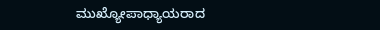ಮುಖ್ಯೋಪಾಧ್ಯಾಯರಾದ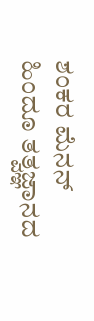ಶಂಕರ ಮೆನನ್ ಹಿಂದೂ ತತ್ವಜ್ಞಾನದ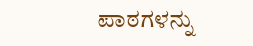ಪಾಠಗಳನ್ನು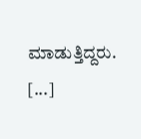ಮಾಡುತ್ತಿದ್ದರು. [...]